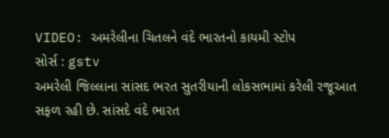VIDEO: અમરેલીના ચિતલને વંદે ભારતનો કાયમી સ્ટોપ
સોર્સ : gstv
અમરેલી જિલ્લાના સાંસદ ભરત સુતરીયાની લોકસભામાં કરેલી રજૂઆત સફળ રહી છે. સાંસદે વંદે ભારત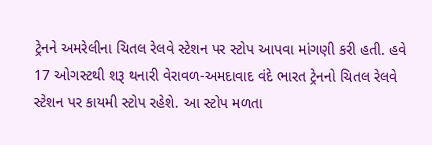ટ્રેનને અમરેલીના ચિતલ રેલવે સ્ટેશન પર સ્ટોપ આપવા માંગણી કરી હતી. હવે 17 ઓગસ્ટથી શરૂ થનારી વેરાવળ-અમદાવાદ વંદે ભારત ટ્રેનનો ચિતલ રેલવે સ્ટેશન પર કાયમી સ્ટોપ રહેશે. આ સ્ટોપ મળતા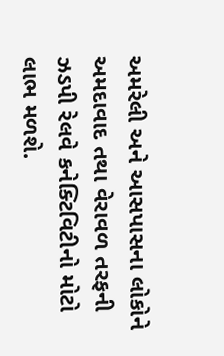અમરેલી અને આસપાસના લોકોને અમદાવાદ તથા વેરાવળ તરફની ઝડપી રેલવે કનેક્ટિવિટીનો મોટો લાભ મળશે.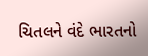ચિતલને વંદે ભારતનો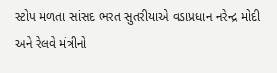સ્ટોપ મળતા સાંસદ ભરત સુતરીયાએ વડાપ્રધાન નરેન્દ્ર મોદી અને રેલવે મંત્રીનો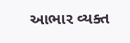આભાર વ્યક્ત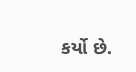કર્યો છે.